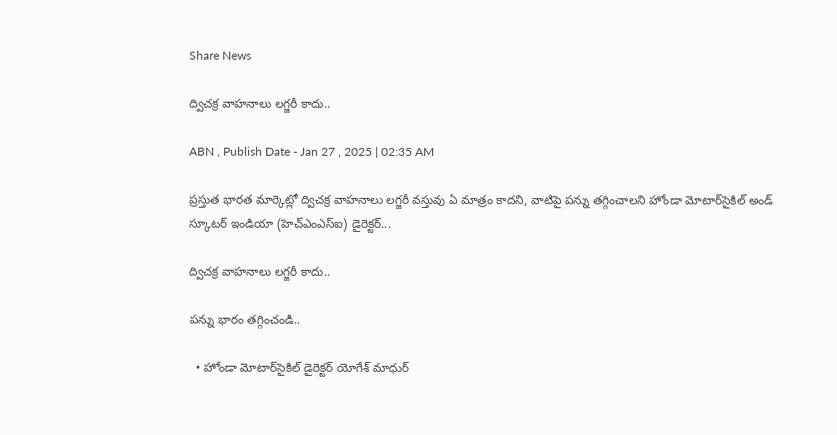Share News

ద్విచక్ర వాహనాలు లగ్జరీ కాదు..

ABN , Publish Date - Jan 27 , 2025 | 02:35 AM

ప్రస్తుత భారత మార్కెట్లో ద్విచక్ర వాహనాలు లగ్జరీ వస్తువు ఏ మాత్రం కాదని, వాటిపై పన్ను తగ్గించాలని హోండా మోటార్‌సైకిల్‌ అండ్‌ స్కూటర్‌ ఇండియా (హెచ్‌ఎంఎస్‌ఐ) డైరెక్టర్‌...

ద్విచక్ర వాహనాలు లగ్జరీ కాదు..

పన్ను భారం తగ్గించండి..

  • హోండా మోటార్‌సైకిల్‌ డైరెక్టర్‌ యోగేశ్‌ మాధుర్‌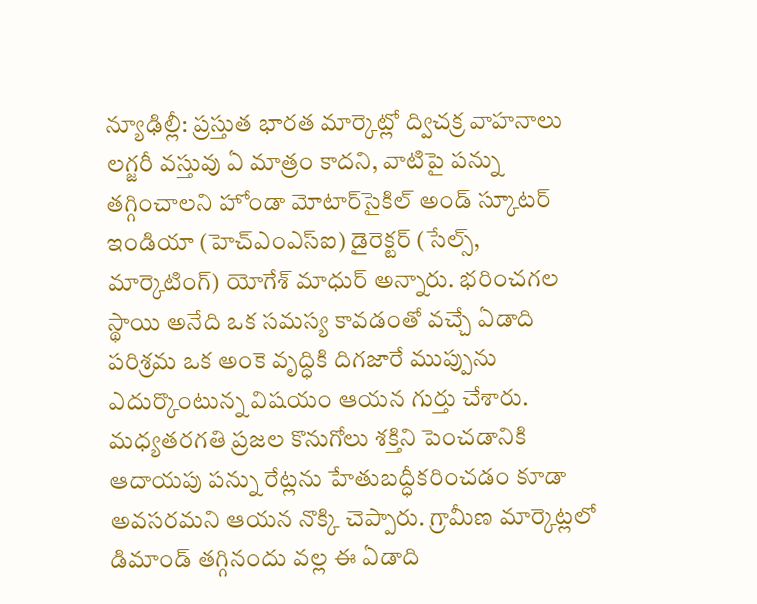న్యూఢిల్లీ: ప్రస్తుత భారత మార్కెట్లో ద్విచక్ర వాహనాలు లగ్జరీ వస్తువు ఏ మాత్రం కాదని, వాటిపై పన్ను తగ్గించాలని హోండా మోటార్‌సైకిల్‌ అండ్‌ స్కూటర్‌ ఇండియా (హెచ్‌ఎంఎస్‌ఐ) డైరెక్టర్‌ (సేల్స్‌, మార్కెటింగ్‌) యోగేశ్‌ మాధుర్‌ అన్నారు. భరించగల స్థాయి అనేది ఒక సమస్య కావడంతో వచ్చే ఏడాది పరిశ్రమ ఒక అంకె వృద్ధికి దిగజారే ముప్పును ఎదుర్కొంటున్న విషయం ఆయన గుర్తు చేశారు. మధ్యతరగతి ప్రజల కొనుగోలు శక్తిని పెంచడానికి ఆదాయపు పన్ను రేట్లను హేతుబద్ధీకరించడం కూడా అవసరమని ఆయన నొక్కి చెప్పారు. గ్రామీణ మార్కెట్లలో డిమాండ్‌ తగ్గినందు వల్ల ఈ ఏడాది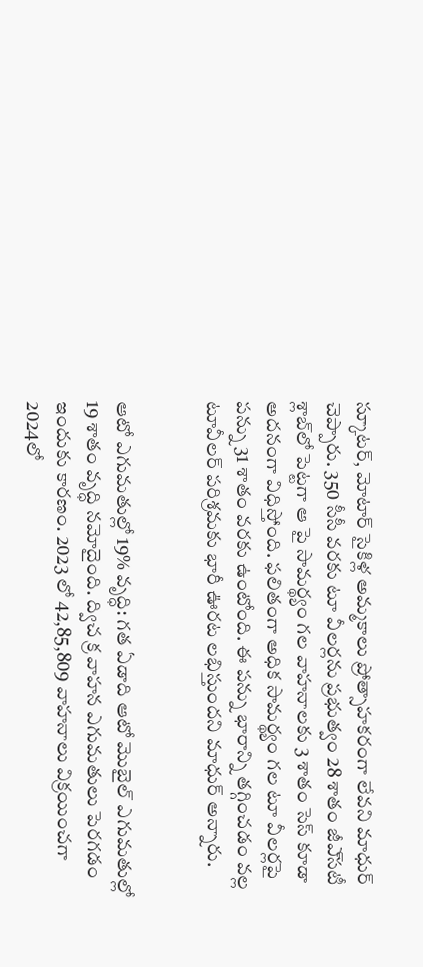స్కూటర్‌, మోటార్‌ సైకిళ్ల అమ్మకాలు ప్రోత్సాహకరంగా లేవని మాధుర్‌ చెప్పారు. 350 సీసీ వరకు టూ వీలర్లను ప్రభుత్వం 28 శాతం జీఎ్‌సటీ శ్లాబ్‌లో పెట్టగా ఆ పై సామర్థ్యం గల వాహనాలకు 3 శాతం సెస్‌ కూడా అదనంగా విధిస్తోంది. ఫలితంగా అధిక సామర్థ్యం గల టూ వీలర్లపై పన్ను 31 శాతం వరకు ఉంటోంది. ఈ పన్ను భారాన్ని తగ్గించడం వల్ల టూవీలర్‌ పరిశ్రమకు భారీ ఊరట లభిస్తుందని మాధుర్‌ అన్నారు.


ఆటో ఎగుమతుల్లో 19% వృద్ధి: గత ఏడాది ఆటో మొబైల్‌ ఎగుమతుల్లో 19 శాతం వృద్ధి నమోదైంది. ద్విచ క్ర వాహన ఎగుమతులు పెరగడం ఇందుకు కారణం. 2023 లో 42,85,809 వాహనాలు విక్రయించగా 2024లో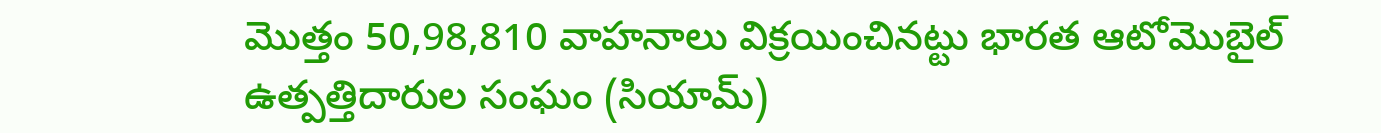మొత్తం 50,98,810 వాహనాలు విక్రయించినట్టు భారత ఆటోమొబైల్‌ ఉత్పత్తిదారుల సంఘం (సియామ్‌)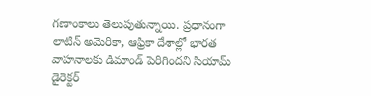గణాంకాలు తెలుపుతున్నాయి. ప్రధానంగా లాటిన్‌ అమెరికా, ఆఫ్రికా దేశాల్లో భారత వాహనాలకు డిమాండ్‌ పెరిగిందని సియామ్‌ డైరెక్టర్‌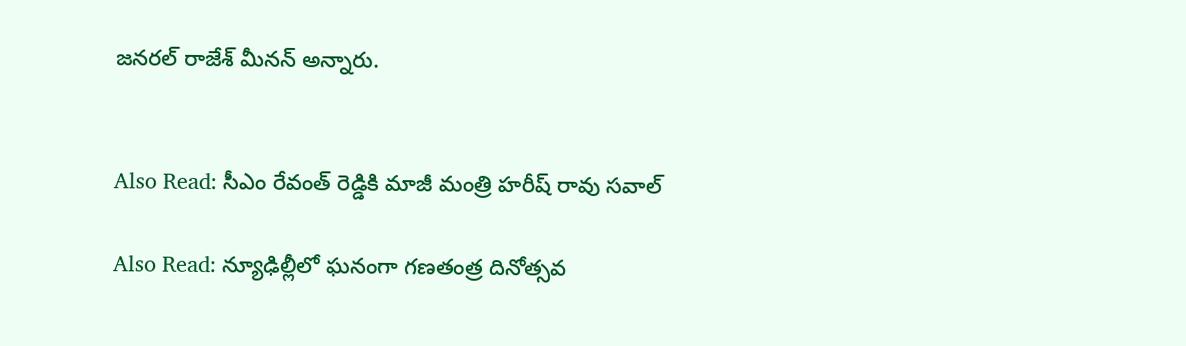జనరల్‌ రాజేశ్‌ మీనన్‌ అన్నారు.


Also Read: సీఎం రేవంత్ రెడ్డికి మాజీ మంత్రి హరీష్ రావు సవాల్

Also Read: న్యూఢిల్లీలో ఘనంగా గణతంత్ర దినోత్సవ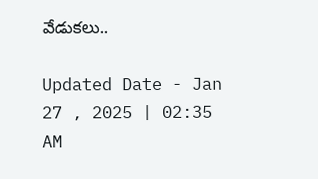వేడుకలు..

Updated Date - Jan 27 , 2025 | 02:35 AM